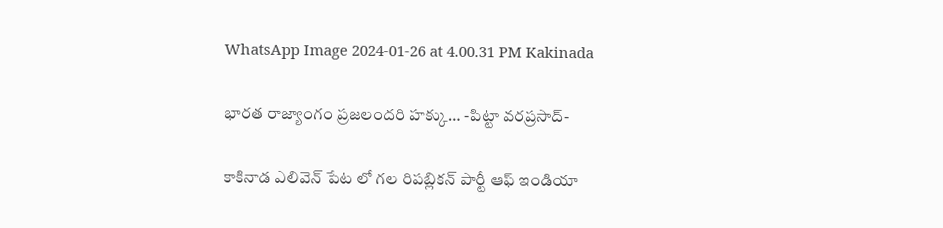WhatsApp Image 2024-01-26 at 4.00.31 PM Kakinada

భారత రాజ్యాంగం ప్రజలందరి హక్కు… -పిట్టా వరప్రసాద్-

కాకినాడ ఎలివెన్ పేట లో గల రిపబ్లికన్ పార్టీ ఆఫ్ ఇండియా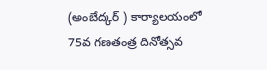(అంబేద్కర్ ) కార్యాలయంలో 75వ గణతంత్ర దినోత్సవ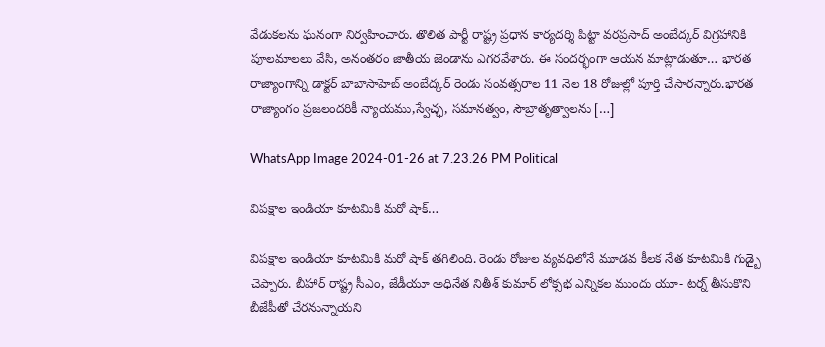వేడుకలను ఘనంగా నిర్వహించారు. తొలిత పార్టీ రాష్ట్ర ప్రధాన కార్యదర్శి పిట్టా వరప్రసాద్ అంబేద్కర్ విగ్రహానికి పూలమాలలు వేసి, అనంతరం జాతీయ జెండాను ఎగరవేశారు. ఈ సందర్భంగా ఆయన మాట్లాడుతూ… భారత రాజ్యాంగాన్ని డాక్టర్ బాబాసాహెబ్ అంబేద్కర్ రెండు సంవత్సరాల 11 నెల 18 రోజుల్లో పూర్తి చేసారన్నారు.భారత రాజ్యాంగం ప్రజలందరికీ న్యాయము,స్వేచ్ఛ, సమానత్వం, సౌబ్రాతృత్వాలను […]

WhatsApp Image 2024-01-26 at 7.23.26 PM Political

విపక్షాల ఇండియా కూటమికి మరో షాక్…

విపక్షాల ఇండియా కూటమికి మరో షాక్ తగిలింది. రెండు రోజుల వ్యవధిలోనే మూడవ కీలక నేత కూటమికి గుడ్బై చెప్పారు. బీహార్ రాష్ట్ర సీఎం, జేడీయూ అధినేత నితీశ్ కుమార్ లోక్సభ ఎన్నికల ముందు యూ- టర్న్ తీసుకొని బీజేపీతో చేరనున్నాయని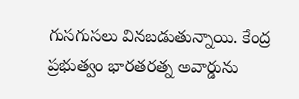గుసగుసలు వినబడుతున్నాయి. కేంద్ర ప్రభుత్వం భారతరత్న అవార్డును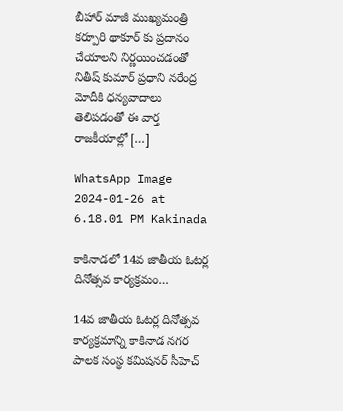బీహార్ మాజీ ముఖ్యమంత్రి కర్పూరి థాకూర్ కు ప్రదానం చేయాలని నిర్ణయించడంతో నితీష్ కుమార్ ప్రధాని నరేంద్ర మోదీకి ధన్యవాదాలు తెలిపడంతో ఈ వార్త రాజకీయాల్లో […]

WhatsApp Image 2024-01-26 at 6.18.01 PM Kakinada

కాకినాడలో 14వ జాతీయ ఓటర్ల దినోత్సవ కార్యక్రమం…

14వ జాతీయ ఓటర్ల దినోత్సవ కార్యక్రమాన్ని కాకినాడ నగర పాలక సంస్థ కమిషనర్ సీహెచ్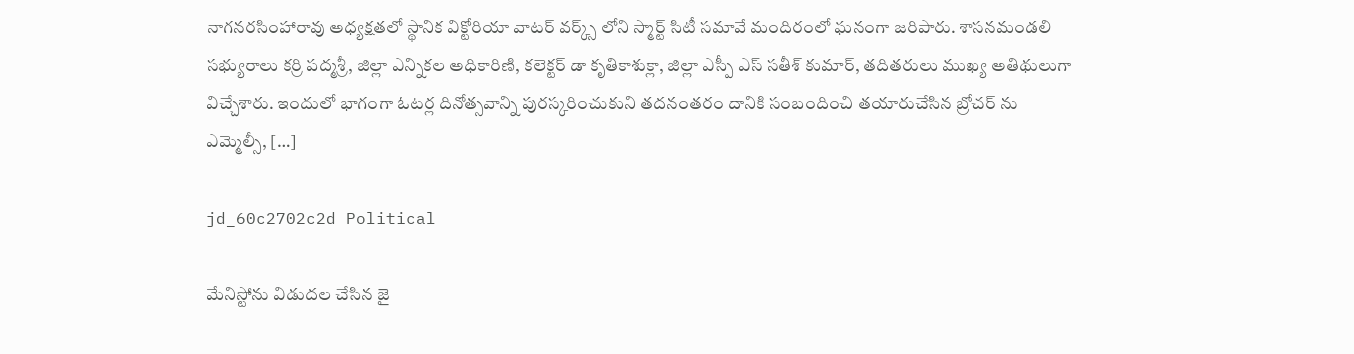నాగనరసింహారావు అధ్యక్షతలో స్థానిక విక్టోరియా వాటర్ వర్క్స్ లోని స్మార్ట్ సిటీ సమావే మందిరంలో ఘనంగా జరిపారు. శాసనమండలి సభ్యురాలు కర్రి పద్మశ్రీ, జిల్లా ఎన్నికల అధికారిణి, కలెక్టర్ డా కృతికాశుక్లా, జిల్లా ఎస్పీ ఎస్ సతీశ్ కుమార్, తదితరులు ముఖ్య అతిథులుగా విచ్చేశారు. ఇందులో భాగంగా ఓటర్ల దినోత్సవాన్ని పురస్కరించుకుని తదనంతరం దానికి సంబందించి తయారుచేసిన బ్రోచర్ ను ఎమ్మెల్సీ, […]

jd_60c2702c2d Political

మేనిస్టోను విడుదల చేసిన జై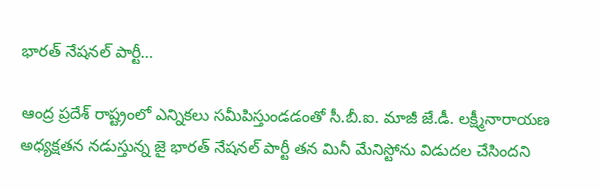భారత్ నేషనల్ పార్టీ…

ఆంద్ర ప్రదేశ్ రాష్ట్రంలో ఎన్నికలు సమీపిస్తుండడంతో సీ.బీ.ఐ. మాజీ జే.డీ. లక్ష్మీనారాయణ అధ్యక్షతన నడుస్తున్న జై భారత్ నేషనల్ పార్టీ తన మినీ మేనిస్టోను విడుదల చేసిందని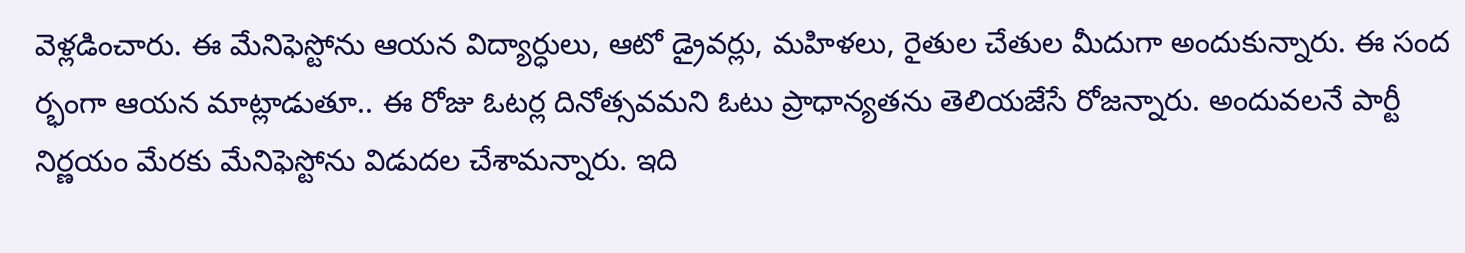వెళ్లడించారు. ఈ మేనిఫెస్టోను ఆయన విద్యార్ధులు, ఆటో డ్రైవర్లు, మహిళలు, రైతుల చేతుల మీదుగా అందుకున్నారు. ఈ సంద ర్భంగా ఆయన మాట్లాడుతూ.. ఈ రోజు ఓటర్ల దినోత్సవమని ఓటు ప్రాధాన్యతను తెలియజేసే రోజన్నారు. అందువలనే పార్టీ నిర్ణయం మేరకు మేనిఫెస్టోను విడుదల చేశామన్నారు. ఇది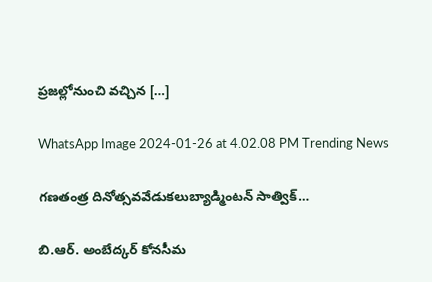ప్రజల్లోనుంచి వచ్చిన […]

WhatsApp Image 2024-01-26 at 4.02.08 PM Trending News

గణతంత్ర దినోత్సవవేడుకలుబ్యాడ్మింటన్ సాత్విక్…

బి.ఆర్. అంబేద్కర్ కోనసీమ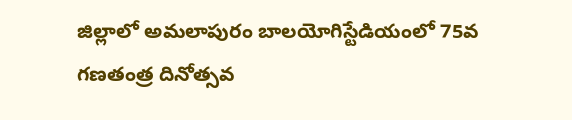జిల్లాలో అమలాపురం బాలయోగిస్టేడియంలో 75వ గణతంత్ర దినోత్సవ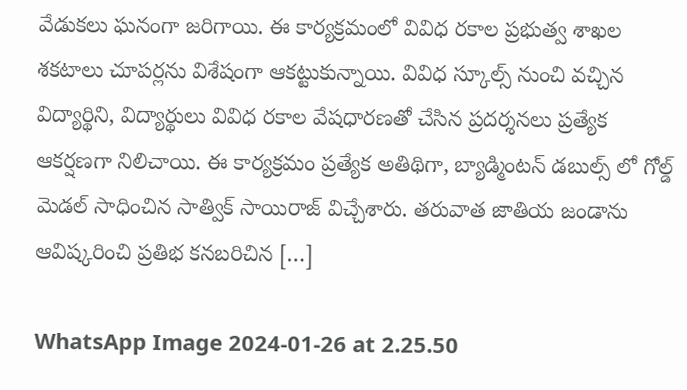వేడుకలు ఘనంగా జరిగాయి. ఈ కార్యక్రమంలో వివిధ రకాల ప్రభుత్వ శాఖల శకటాలు చూపర్లను విశేషంగా ఆకట్టుకున్నాయి. వివిధ స్కూల్స్ నుంచి వచ్చిన విద్యార్థిని, విద్యార్థులు వివిధ రకాల వేషధారణతో చేసిన ప్రదర్శనలు ప్రత్యేక ఆకర్షణగా నిలిచాయి. ఈ కార్యక్రమం ప్రత్యేక అతిథిగా, బ్యాడ్మింటన్ డబుల్స్ లో గోల్డ్ మెడల్ సాధించిన సాత్విక్ సాయిరాజ్ విచ్చేశారు. తరువాత జాతియ జండాను ఆవిష్కరించి ప్రతిభ కనబరిచిన […]

WhatsApp Image 2024-01-26 at 2.25.50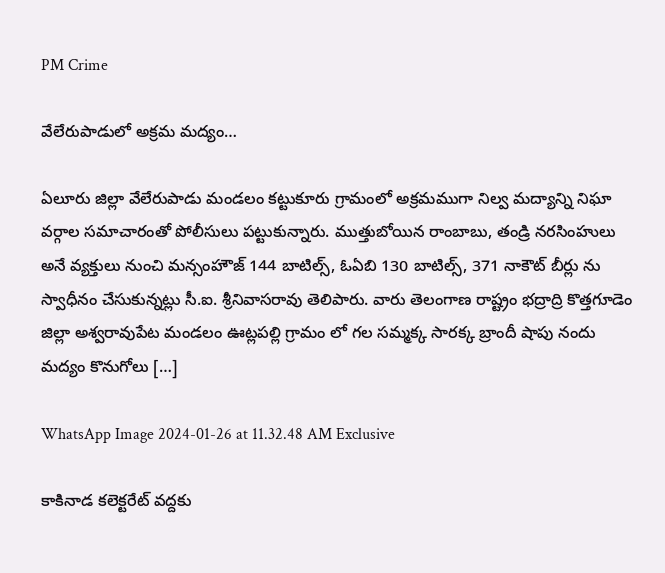PM Crime

వేలేరుపాడులో అక్రమ మద్యం…

ఏలూరు జిల్లా వేలేరుపాడు మండలం కట్టుకూరు గ్రామంలో అక్రమముగా నిల్వ మద్యాన్ని నిఘా వర్గాల సమాచారంతో పోలీసులు పట్టుకున్నారు. ముత్తుబోయిన రాంబాబు, తండ్రి నరసింహులు అనే వ్యక్తులు నుంచి మన్సంహౌజ్ 144 బాటిల్స్, ఓఏబి 130 బాటిల్స్, 371 నాకౌట్ బీర్లు ను స్వాధీనం చేసుకున్నట్లు సీ.ఐ. శ్రీనివాసరావు తెలిపారు. వారు తెలంగాణ రాష్ట్రం భద్రాద్రి కొత్తగూడెం జిల్లా అశ్వరావుపేట మండలం ఊట్లపల్లి గ్రామం లో గల సమ్మక్క సారక్క బ్రాందీ షాపు నందు మద్యం కొనుగోలు […]

WhatsApp Image 2024-01-26 at 11.32.48 AM Exclusive

కాకినాడ కలెక్టరేట్ వద్దకు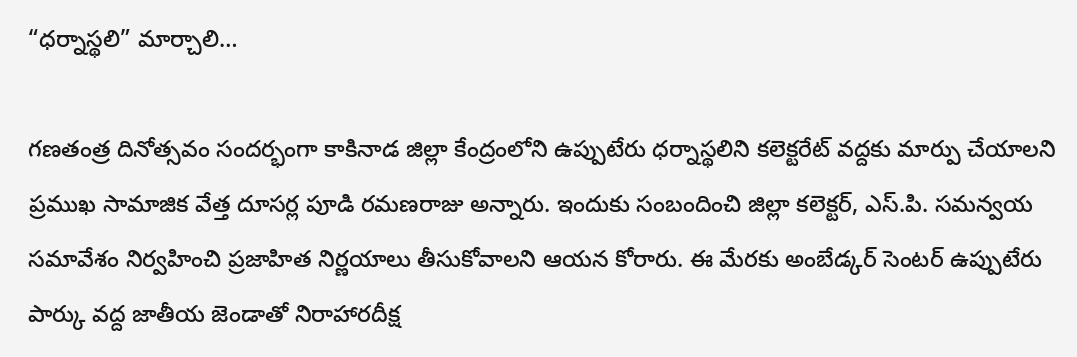“ధర్నాస్థలి” మార్చాలి…

గణతంత్ర దినోత్సవం సందర్భంగా కాకినాడ జిల్లా కేంద్రంలోని ఉప్పుటేరు ధర్నాస్థలిని కలెక్టరేట్ వద్దకు మార్పు చేయాలని ప్రముఖ సామాజిక వేత్త దూసర్ల పూడి రమణరాజు అన్నారు. ఇందుకు సంబందించి జిల్లా కలెక్టర్, ఎస్.పి. సమన్వయ సమావేశం నిర్వహించి ప్రజాహిత నిర్ణయాలు తీసుకోవాలని ఆయన కోరారు. ఈ మేరకు అంబేడ్కర్ సెంటర్ ఉప్పుటేరు పార్కు వద్ద జాతీయ జెండాతో నిరాహారదీక్ష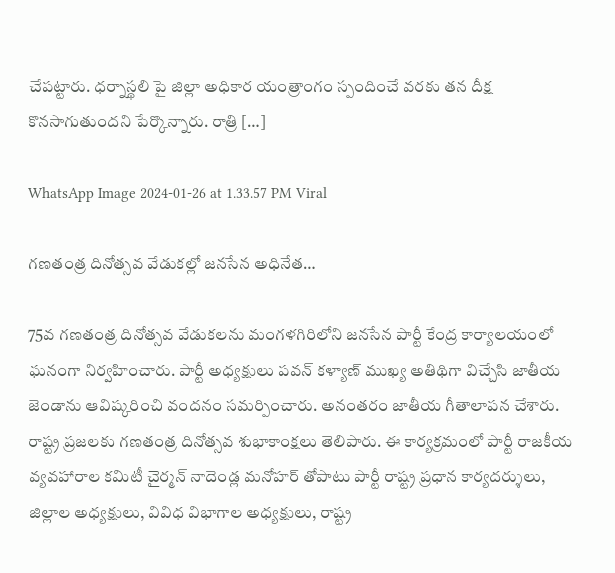చేపట్టారు. ధర్నాస్థలి పై జిల్లా అధికార యంత్రాంగం స్పందించే వరకు తన దీక్ష కొనసాగుతుందని పేర్కొన్నారు. రాత్రి […]

WhatsApp Image 2024-01-26 at 1.33.57 PM Viral

గణతంత్ర దినోత్సవ వేడుకల్లో జనసేన అధినేత…

75వ గణతంత్ర దినోత్సవ వేడుకలను మంగళగిరిలోని జనసేన పార్టీ కేంద్ర కార్యాలయంలో ఘనంగా నిర్వహించారు. పార్టీ అధ్యక్షులు పవన్ కళ్యాణ్ ముఖ్య అతిథిగా విచ్చేసి జాతీయ జెండాను ఆవిష్కరించి వందనం సమర్పించారు. అనంతరం జాతీయ గీతాలాపన చేశారు. రాష్ట్ర ప్రజలకు గణతంత్ర దినోత్సవ శుభాకాంక్షలు తెలిపారు. ఈ కార్యక్రమంలో పార్టీ రాజకీయ వ్యవహారాల కమిటీ చైర్మన్ నాదెండ్ల మనోహర్ తోపాటు పార్టీ రాష్ట్ర ప్రధాన కార్యదర్శులు, జిల్లాల అధ్యక్షులు, వివిధ విభాగాల అధ్యక్షులు, రాష్ట్ర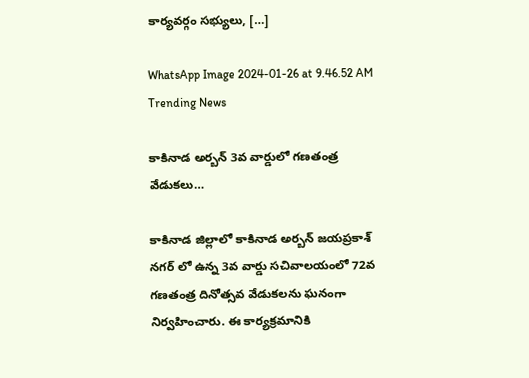కార్యవర్గం సభ్యులు, […]

WhatsApp Image 2024-01-26 at 9.46.52 AM Trending News

కాకినాడ అర్బన్ 3వ వార్డులో గణతంత్ర వేడుకలు…

కాకినాడ జిల్లాలో కాకినాడ అర్బన్ జయప్రకాశ్ నగర్ లో ఉన్న 3వ వార్డు సచివాలయంలో 72వ గణతంత్ర దినోత్సవ వేడుకలను ఘనంగా నిర్వహించారు. ఈ కార్యక్రమానికి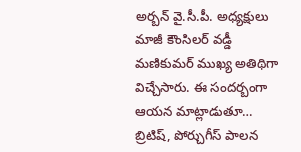అర్బన్ వై.సీ.పీ. అధ్యక్షులు మాజీ కౌంసిలర్ వడ్డీ మణికుమర్ ముఖ్య అతిథిగా విచ్చేసారు. ఈ సందర్బంగా ఆయన మాట్లాడుతూ… బ్రిటిష్, పోర్చుగీస్ పాలన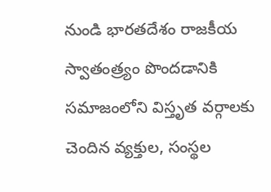నుండి భారతదేశం రాజకీయ స్వాతంత్ర్యం పొందడానికి సమాజంలోని విస్తృత వర్గాలకు చెందిన వ్యక్తుల, సంస్థల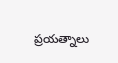ప్రయత్నాలు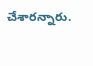చేశారన్నారు.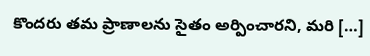కొందరు తమ ప్రాణాలను సైతం అర్పించారని, మరి […]